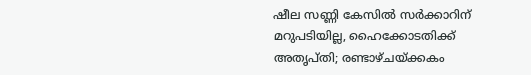ഷീല സണ്ണി കേസില്‍ സര്‍ക്കാറിന് മറുപടിയില്ല, ഹൈക്കോടതിക്ക് അതൃപ്തി; രണ്ടാഴ്ചയ്ക്കകം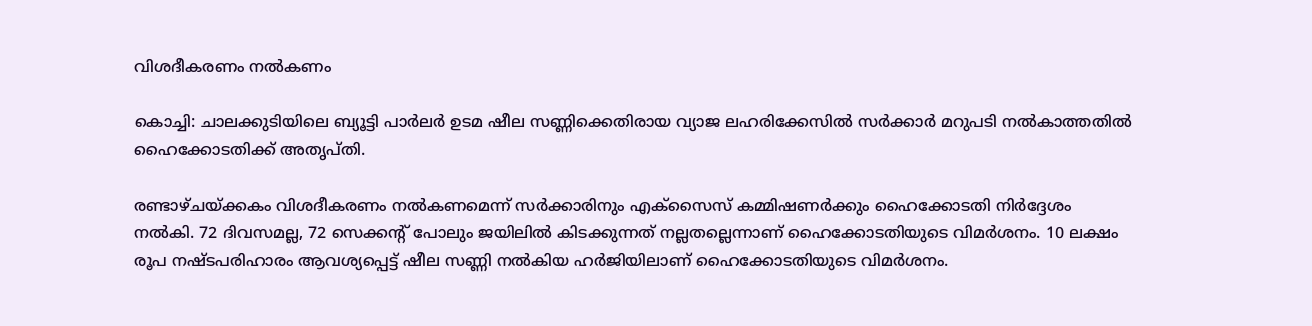വിശദീകരണം നല്‍കണം

കൊച്ചി: ചാലക്കുടിയിലെ ബ്യൂട്ടി പാര്‍ലര്‍ ഉടമ ഷീല സണ്ണിക്കെതിരായ വ്യാജ ലഹരിക്കേസില്‍ സര്‍ക്കാര്‍ മറുപടി നല്‍കാത്തതില്‍ ഹൈക്കോടതിക്ക് അതൃപ്തി.

രണ്ടാഴ്ചയ്ക്കകം വിശദീകരണം നല്‍കണമെന്ന് സര്‍ക്കാരിനും എക്‌സൈസ് കമ്മിഷണര്‍ക്കും ഹൈക്കോടതി നിര്‍ദ്ദേശം നല്‍കി. 72 ദിവസമല്ല, 72 സെക്കന്റ് പോലും ജയിലില്‍ കിടക്കുന്നത് നല്ലതല്ലെന്നാണ് ഹൈക്കോടതിയുടെ വിമര്‍ശനം. 10 ലക്ഷം രൂപ നഷ്ടപരിഹാരം ആവശ്യപ്പെട്ട് ഷീല സണ്ണി നല്‍കിയ ഹര്‍ജിയിലാണ് ഹൈക്കോടതിയുടെ വിമര്‍ശനം.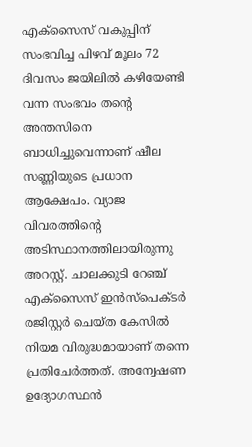എക്സൈസ് വകുപ്പിന് സംഭവിച്ച പിഴവ് മൂലം 72 ദിവസം ജയിലില്‍ കഴിയേണ്ടി വന്ന സംഭവം തന്റെ അന്തസിനെ ബാധിച്ചുവെന്നാണ് ഷീല സണ്ണിയുടെ പ്രധാന ആക്ഷേപം. വ്യാജ വിവരത്തിന്റെ അടിസ്ഥാനത്തിലായിരുന്നു അറസ്റ്റ്. ചാലക്കുടി റേഞ്ച് എക്സൈസ് ഇന്‍സ്പെക്ടര്‍ രജിസ്റ്റര്‍ ചെയ്ത കേസില്‍ നിയമ വിരുദ്ധമായാണ് തന്നെ പ്രതിചേര്‍ത്തത്. അന്വേഷണ ഉദ്യോഗസ്ഥന്‍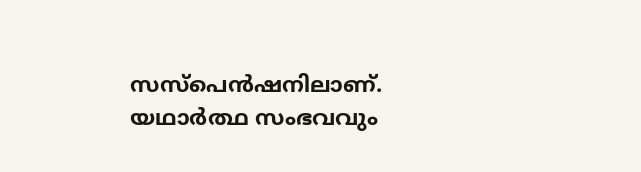സസ്പെന്‍ഷനിലാണ്. യഥാര്‍ത്ഥ സംഭവവും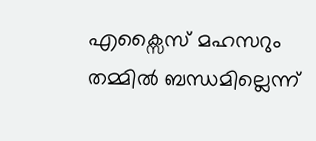എക്സൈസ് മഹസറും തമ്മില്‍ ബന്ധമില്ലെന്ന്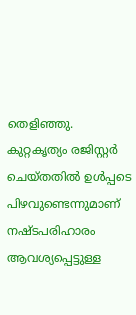തെളിഞ്ഞു. കുറ്റകൃത്യം രജിസ്റ്റര്‍ ചെയ്തതില്‍ ഉള്‍പ്പടെ പിഴവുണ്ടെന്നുമാണ് നഷ്ടപരിഹാരം ആവശ്യപ്പെട്ടുള്ള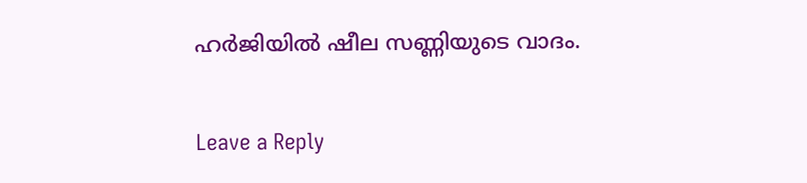ഹര്‍ജിയില്‍ ഷീല സണ്ണിയുടെ വാദം.

Leave a Reply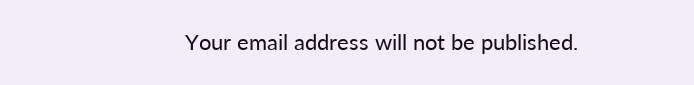Your email address will not be published.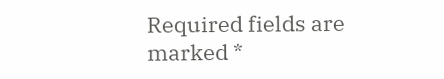Required fields are marked *